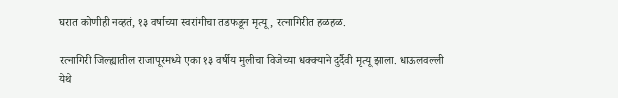घरात कोणीही नव्हतं, १३ वर्षाच्या स्वरांगीचा तडफडून मृत्यू, रत्नागिरीत हळहळ.

रत्नागिरी जिल्ह्यातील राजापूरमध्ये एका १३ वर्षीय मुलीचा विजेच्या धक्क्याने दुर्दैवी मृत्यू झाला. धाऊलवल्ली येथे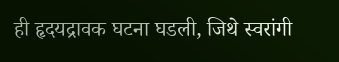ही हृदयद्रावक घटना घडली, जिथे स्वरांगी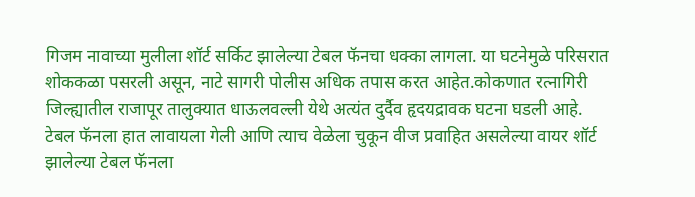गिजम नावाच्या मुलीला शॉर्ट सर्किट झालेल्या टेबल फॅनचा धक्का लागला. या घटनेमुळे परिसरात शोककळा पसरली असून, नाटे सागरी पोलीस अधिक तपास करत आहेत.कोकणात रत्नागिरी जिल्ह्यातील राजापूर तालुक्यात धाऊलवल्ली येथे अत्यंत दुर्दैव हृदयद्रावक घटना घडली आहे. टेबल फॅनला हात लावायला गेली आणि त्याच वेळेला चुकून वीज प्रवाहित असलेल्या वायर शॉर्ट झालेल्या टेबल फॅनला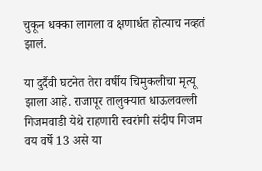चुकून धक्का लागला व क्षणार्धत होत्याच नव्हतं झालं.

या दुर्दैवी घटनेत तेरा वर्षीय चिमुकलीचा मृत्यू झाला आहे. राजापूर तालुक्यात धाऊलवल्ली गिजमवाडी येथे राहणारी स्वरांगी संदीप गिजम वय वर्षे 13 असे या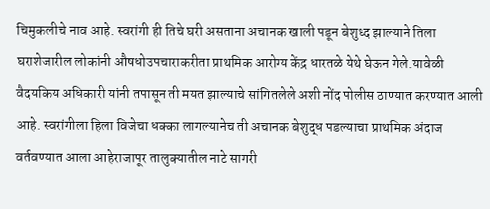चिमुकलीचे नाव आहे. स्वरांगी ही तिचे घरी असताना अचानक खाली पडून बेशुध्द झाल्याने तिला घराशेजारील लोकांनी औषधोउपचाराकरीता प्राथमिक आरोग्य केंद्र धारतळे येथे घेऊन गेले.यावेळी वैदयकिय अधिकारी यांनी तपासून ती मयत झाल्याचे सांगितलेले अशी नोंद पोलीस ठाण्यात करण्यात आली आहे. स्वरांगीला हिला विजेचा धक्का लागल्यानेच ती अचानक बेशुद्ध पडल्याचा प्राथमिक अंदाज वर्तवण्यात आला आहेराजापूर तालुक्यातील नाटे सागरी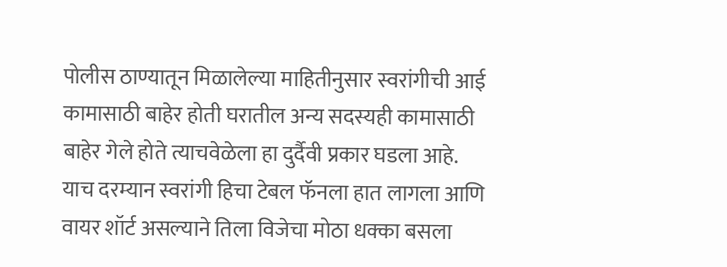पोलीस ठाण्यातून मिळालेल्या माहितीनुसार स्वरांगीची आई कामासाठी बाहेर होती घरातील अन्य सदस्यही कामासाठी बाहेर गेले होते त्याचवेळेला हा दुर्दैवी प्रकार घडला आहे. याच दरम्यान स्वरांगी हिचा टेबल फॅनला हात लागला आणि वायर शॉर्ट असल्याने तिला विजेचा मोठा धक्का बसला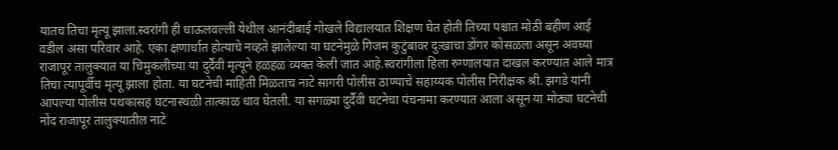यातच तिचा मृत्यू झाला.स्वरांगी ही धाऊलवल्ली येथील आनंदीबाई गोखले विद्यालयात शिक्षण घेत होती तिच्या पश्चात मोठी बहीण आई वडील असा परिवार आहे. एका क्षणार्धात होत्याचे नव्हते झालेल्या या घटनेमुळे गिजम कुटुंबावर दुःखाचा डोंगर कोसळला असून अवघ्या राजापूर तालुक्यात या चिमुकलीच्या या दुर्दैवी मृत्यूने हळहळ व्यक्त केली जात आहे.स्वरांगीला हिला रुग्णालयात दाखल करण्यात आले मात्र तिचा त्यापूर्वीच मृत्यू झाला होता. या घटनेची माहिती मिळताच नाटे सागरी पोलीस ठाण्याचे सहाय्यक पोलीस निरीक्षक श्री. झगडे यांनी आपल्या पोलीस पथकासह घटनास्थळी तात्काळ धाव घेतली. या सगळ्या दुर्दैवी घटनेचा पंचनामा करण्यात आला असून या मोठ्या घटनेची नोंद राजापूर तालुक्यातील नाटे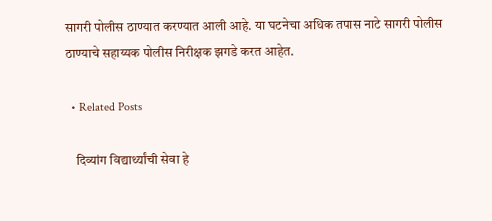सागरी पोलीस ठाण्यात करण्यात आली आहे. या घटनेचा अधिक तपास नाटे सागरी पोलीस ठाण्याचे सहाय्यक पोलीस निरीक्षक झगडे करत आहेत.

  • Related Posts

    दिव्यांग विद्यार्थ्यांची सेवा हे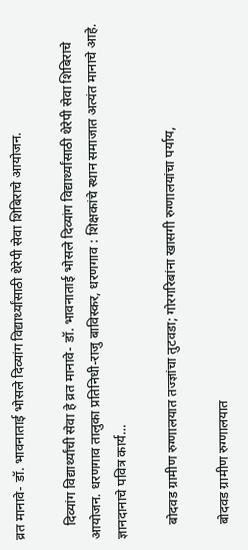व्रत मानावे- डॉ. भावनाताई भोसले दिव्यांग विद्यार्थ्यांसाठी थेरेपी सेवा शिबिराचे आयोजन.

    दिव्यांग विद्यार्थ्यांची सेवा हे व्रत मानावे- डॉ. भावनाताई भोसले दिव्यांग विद्यार्थ्यांसाठी थेरेपी सेवा शिबिराचे आयोजन. धरणगाव तालुका प्रतिनिधी-राजु बाविस्कर, धरणगाव : शिक्षकांचे स्थान समाजात अत्यंत मानाचे आहे. ज्ञानदानाचे पवित्र कार्य…

    बोदवड ग्रामीण रुग्णालयात तज्ज्ञांचा तुटवडा; गोरगरिबांना खासगी रुग्णालयांचा पर्याय,

    बोदवड ग्रामीण रुग्णालयात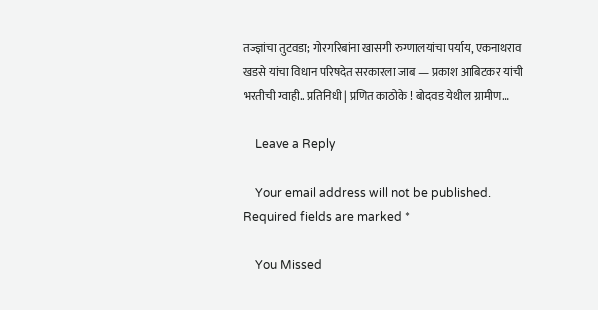तज्ज्ञांचा तुटवडा; गोरगरिबांना खासगी रुग्णालयांचा पर्याय, एकनाथराव खडसे यांचा विधान परिषदेत सरकारला जाब — प्रकाश आबिटकर यांची भरतीची ग्वाही.. प्रतिनिधी | प्रणित काठोके ! बोदवड येथील ग्रामीण…

    Leave a Reply

    Your email address will not be published. Required fields are marked *

    You Missed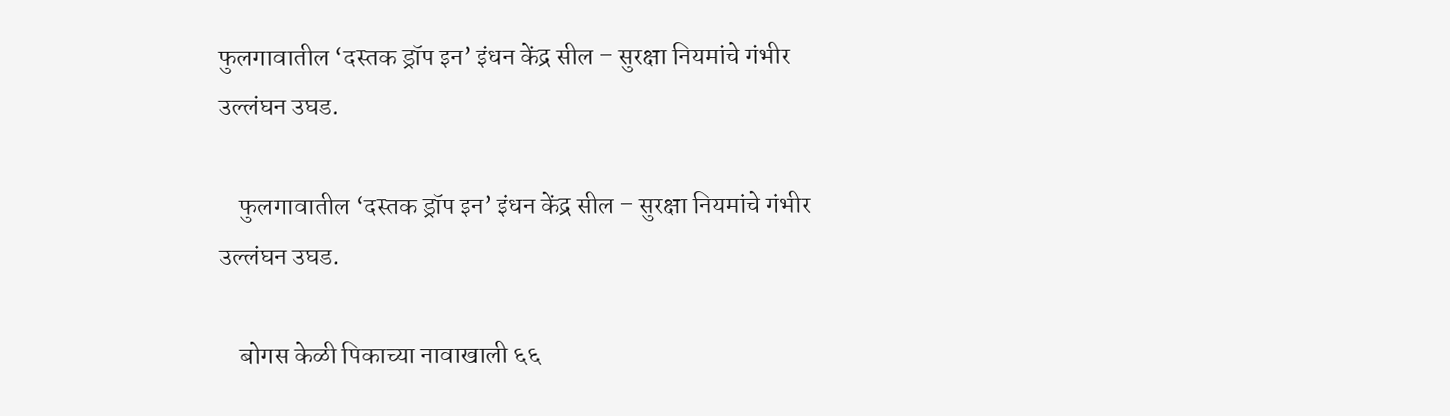फुलगावातील ‘दस्तक ड्रॉप इन’ इंधन केंद्र सील – सुरक्षा नियमांचे गंभीर उल्लंघन उघड.

    फुलगावातील ‘दस्तक ड्रॉप इन’ इंधन केंद्र सील – सुरक्षा नियमांचे गंभीर उल्लंघन उघड.

    बोगस केळी पिकाच्या नावाखाली ६६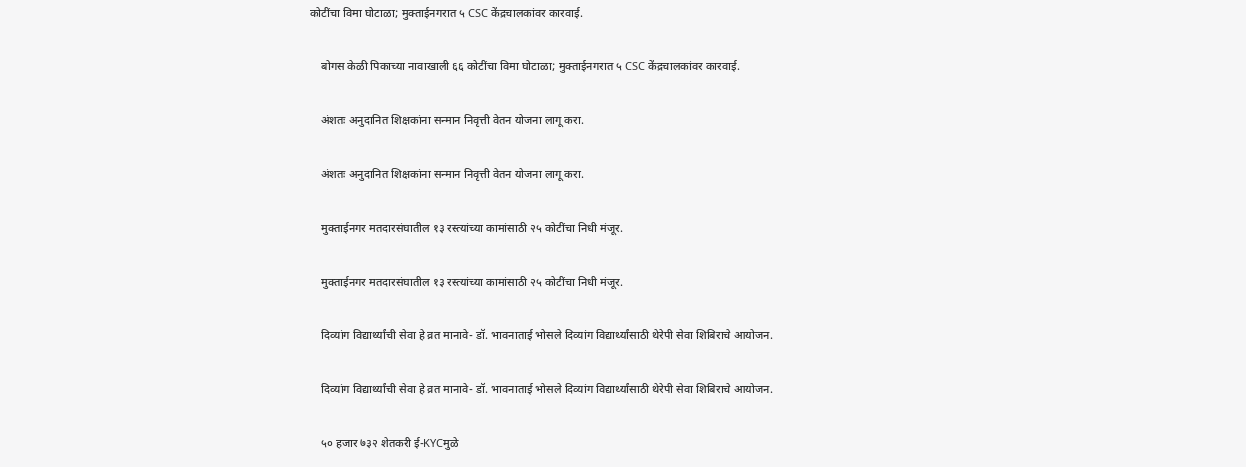कोटींचा विमा घोटाळा; मुक्ताईनगरात ५ CSC केंद्रचालकांवर कारवाई.

    बोगस केळी पिकाच्या नावाखाली ६६ कोटींचा विमा घोटाळा; मुक्ताईनगरात ५ CSC केंद्रचालकांवर कारवाई.

    अंशतः अनुदानित शिक्षकांना सन्मान निवृत्ती वेतन योजना लागू करा.

    अंशतः अनुदानित शिक्षकांना सन्मान निवृत्ती वेतन योजना लागू करा.

    मुक्ताईनगर मतदारसंघातील १३ रस्त्यांच्या कामांसाठी २५ कोटींचा निधी मंजूर.

    मुक्ताईनगर मतदारसंघातील १३ रस्त्यांच्या कामांसाठी २५ कोटींचा निधी मंजूर.

    दिव्यांग विद्यार्थ्यांची सेवा हे व्रत मानावे- डॉ. भावनाताई भोसले दिव्यांग विद्यार्थ्यांसाठी थेरेपी सेवा शिबिराचे आयोजन.

    दिव्यांग विद्यार्थ्यांची सेवा हे व्रत मानावे- डॉ. भावनाताई भोसले दिव्यांग विद्यार्थ्यांसाठी थेरेपी सेवा शिबिराचे आयोजन.

    ५० हजार ७३२ शेतकरी ई-KYCमुळे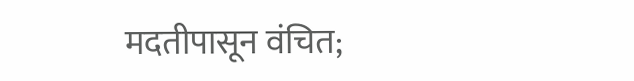मदतीपासून वंचित;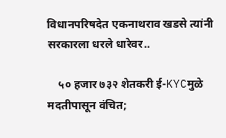विधानपरिषदेत एकनाथराव खडसे त्यांनी सरकारला धरले धारेवर..

    ५० हजार ७३२ शेतकरी ई-KYCमुळे मदतीपासून वंचित;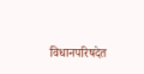विधानपरिषदेत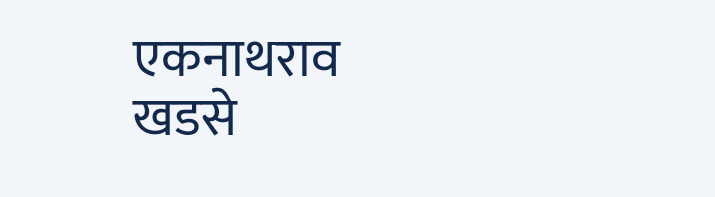एकनाथराव खडसे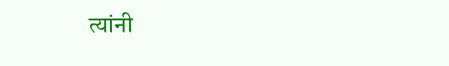त्यांनी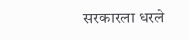सरकारला धरले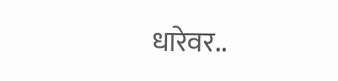धारेवर..